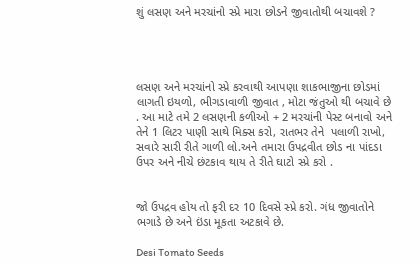શું લસણ અને મરચાંનો સ્પ્રે મારા છોડને જીવાતોથી બચાવશે ?




લસણ અને મરચાંનો સ્પ્રે કરવાથી આપણા શાકભાજીના છોડમાં લાગતી ઇયળો, ભીગડાવાળી જીવાત , મોટા જંતુઓ થી બચાવે છે . આ માટે તમે 2 લસણની કળીઓ + 2 મરચાંની પેસ્ટ બનાવો અને તેને 1 લિટર પાણી સાથે મિક્સ કરો, રાતભર તેને  પલાળી રાખો, સવારે સારી રીતે ગાળી લો.અને તમારા ઉપદ્રવીત છોડ ના પાંદડા ઉપર અને નીચે છંટકાવ થાય તે રીતે ઘાટો સ્પ્રે કરો .


જો ઉપદ્રવ હોય તો ફરી દર 10 દિવસે સ્પ્રે કરો. ગંધ જીવાતોને ભગાડે છે અને ઇંડા મૂકતા અટકાવે છે.

Desi Tomato Seeds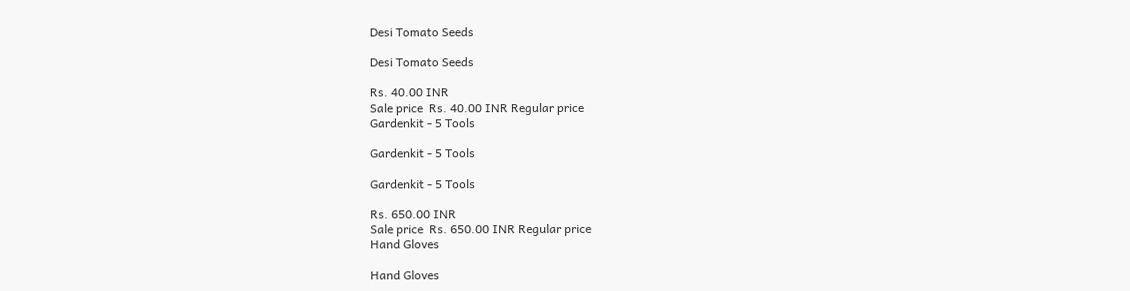Desi Tomato Seeds

Desi Tomato Seeds

Rs. 40.00 INR
Sale price  Rs. 40.00 INR Regular price
Gardenkit - 5 Tools

Gardenkit - 5 Tools

Gardenkit - 5 Tools

Rs. 650.00 INR
Sale price  Rs. 650.00 INR Regular price
Hand Gloves

Hand Gloves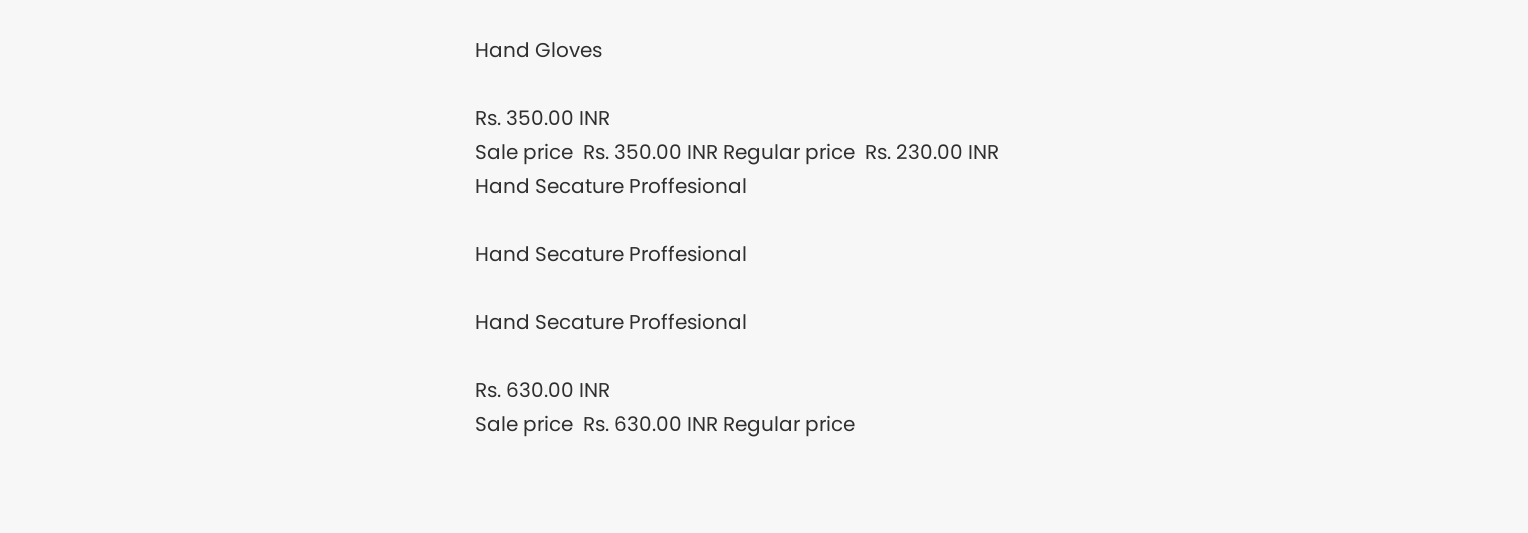Hand Gloves

Rs. 350.00 INR
Sale price  Rs. 350.00 INR Regular price  Rs. 230.00 INR
Hand Secature Proffesional

Hand Secature Proffesional

Hand Secature Proffesional

Rs. 630.00 INR
Sale price  Rs. 630.00 INR Regular price